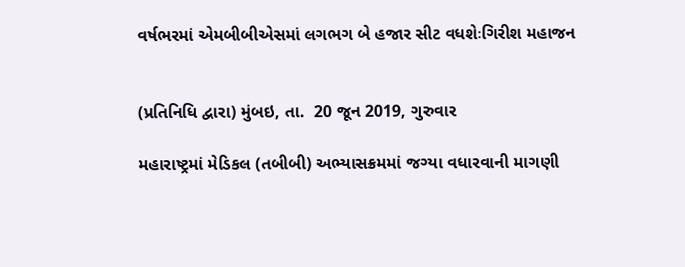વર્ષભરમાં એમબીબીએસમાં લગભગ બે હજાર સીટ વધશેઃગિરીશ મહાજન


(પ્રતિનિધિ દ્વારા) મુંબઇ, તા.  20 જૂન 2019, ગુરુવાર

મહારાષ્ટ્રમાં મેડિકલ (તબીબી) અભ્યાસક્રમમાં જગ્યા વધારવાની માગણી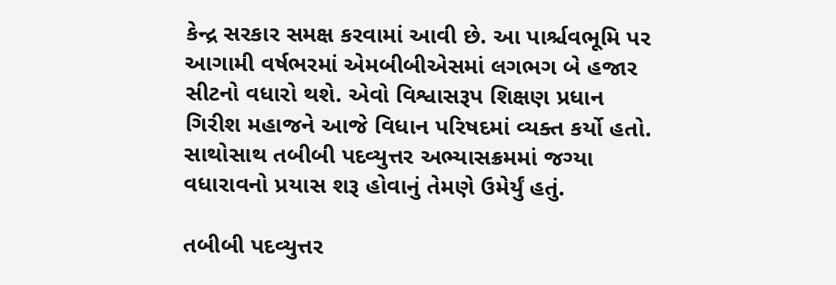કેન્દ્ર સરકાર સમક્ષ કરવામાં આવી છે. આ પાર્શ્ચવભૂમિ પર આગામી વર્ષભરમાં એમબીબીએસમાં લગભગ બે હજાર સીટનો વધારો થશે. એવો વિશ્વાસરૂપ શિક્ષણ પ્રધાન ગિરીશ મહાજને આજે વિધાન પરિષદમાં વ્યક્ત કર્યો હતો. સાથોસાથ તબીબી પદવ્યુત્તર અભ્યાસક્રમમાં જગ્યા વધારાવનો પ્રયાસ શરૂ હોવાનું તેમણે ઉમેર્યું હતું.

તબીબી પદવ્યુત્તર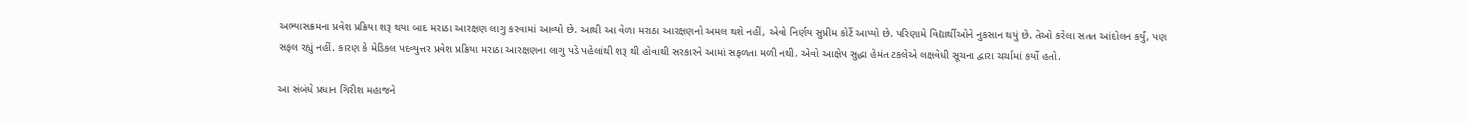અભ્યાસક્રમના પ્રવેશ પ્રક્રિયા શરૂ થયા બાદ મરાઠા આરક્ષણ લાગુ કરવામાં આવ્યો છે. આથી આ વેળા મરાઠા આરક્ષણનો અમલ થશે નહીં, એવો નિર્ણય સુપ્રીમ કોર્ટે આપ્યો છે. પરિણામે વિદ્યાર્થીઓને નુકસાન થયું છે. તેઓ કરેલા સતત આંદોલન કર્યું, પણ સફલ રહ્યું નહીં. કારણ કે મેડિકલ પદવ્યુત્તર પ્રવેશ પ્રક્રિયા મરાઠા આરક્ષણના લાગુ પડે પહેલાંથી શરૂ થી હોવાથી સરકારને આમાં સફળતા મળી નથી. એવો આક્ષેપ સુદ્ધા હેમંત ટકલેએ લક્ષવેધી સૂચના દ્વારા ચર્ચામાં કર્યો હતો.

આ સંબંધે પ્રધાન ગિરીશ મહાજને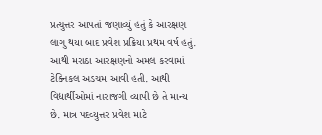પ્રત્યુત્તર આપતાં જણાવ્યું હતું કે આરક્ષણ લાગુ થયા બાદ પ્રવેશ પ્રક્રિયા પ્રથમ વર્ષ હતું. આથી મરાઠા આરક્ષણનો અમલ કરવામાં ટેક્નિકલ અડચમ આવી હતી. આથી વિદ્યાર્થીઓમાં નારાજગી વ્યાપી છે તે માન્ય છે. માત્ર પદવ્યુત્તર પ્રવેશ માટે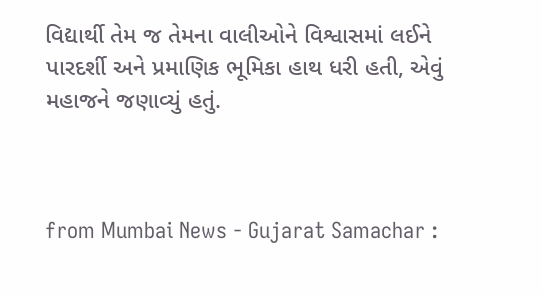વિદ્યાર્થી તેમ જ તેમના વાલીઓને વિશ્વાસમાં લઈને પારદર્શી અને પ્રમાણિક ભૂમિકા હાથ ધરી હતી, એવું મહાજને જણાવ્યું હતું.



from Mumbai News - Gujarat Samachar :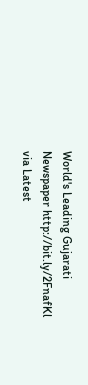World's Leading Gujarati Newspaper http://bit.ly/2FnafKl
via Latest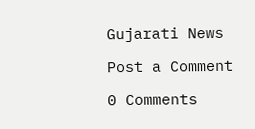Gujarati News

Post a Comment

0 Comments